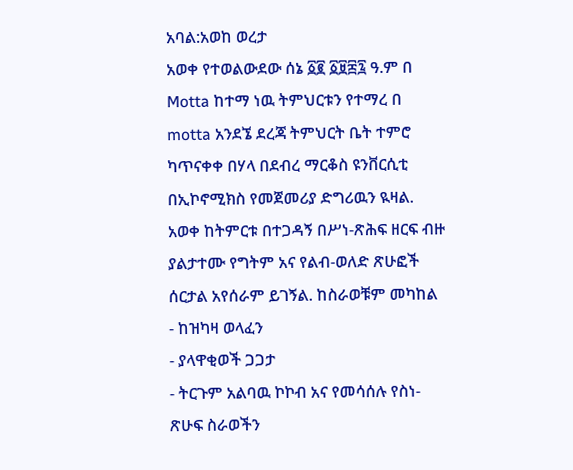አባል:አወከ ወረታ
አወቀ የተወልውደው ሰኔ ፩፪ ፩፱፰፯ ዓ.ም በ Motta ከተማ ነዉ ትምህርቱን የተማረ በ motta አንደኜ ደረጃ ትምህርት ቤት ተምሮ ካጥናቀቀ በሃላ በደብረ ማርቆስ ዩንቨርሲቲ በኢኮኖሚክስ የመጀመሪያ ድግሪዉን ዪዛል.
አወቀ ከትምርቱ በተጋዳኝ በሥነ-ጽሕፍ ዘርፍ ብዙ ያልታተሙ የግትም አና የልብ-ወለድ ጽሁፎች ሰርታል አየሰራም ይገኝል. ከስራወቹም መካከል
- ከዝካዛ ወላፈን
- ያላዋቂወች ጋጋታ
- ትርጉም አልባዉ ኮኮብ አና የመሳሰሉ የስነ-ጽሁፍ ስራወችን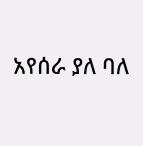አየሰራ ያለ ባለ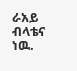ራአይ ብላቴና ነዉ.